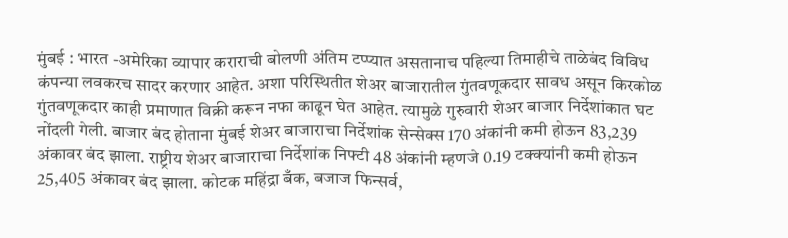मुंबई : भारत -अमेरिका व्यापार कराराची बोलणी अंतिम टप्प्यात असतानाच पहिल्या तिमाहीचे ताळेबंद विविध कंपन्या लवकरच सादर करणार आहेत. अशा परिस्थितीत शेअर बाजारातील गुंतवणूकदार सावध असून किरकोळ गुंतवणूकदार काही प्रमाणात विक्री करून नफा काढून घेत आहेत. त्यामुळे गुरुवारी शेअर बाजार निर्देशांकात घट नोंदली गेली. बाजार बंद होताना मुंबई शेअर बाजाराचा निर्देशांक सेन्सेक्स 170 अंकांनी कमी होऊन 83,239 अंकावर बंद झाला. राष्ट्रीय शेअर बाजाराचा निर्देशांक निफ्टी 48 अंकांनी म्हणजे 0.19 टक्क्यांनी कमी होऊन 25,405 अंकावर बंद झाला. कोटक महिंद्रा बँक, बजाज फिन्सर्व,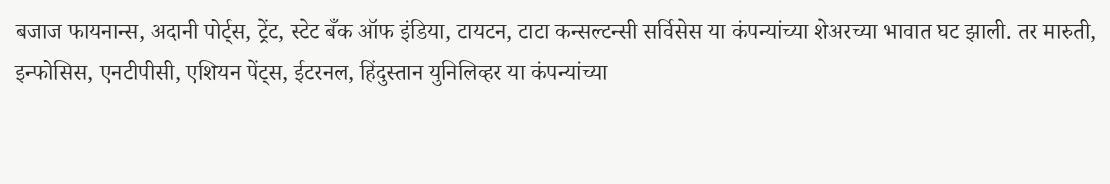बजाज फायनान्स, अदानी पोर्ट्स, ट्रेंट, स्टेट बँक ऑफ इंडिया, टायटन, टाटा कन्सल्टन्सी सर्विसेस या कंपन्यांच्या शेअरच्या भावात घट झाली. तर मारुती, इन्फोसिस, एनटीपीसी, एशियन पेंट्स, ईटरनल, हिंदुस्तान युनिलिव्हर या कंपन्यांच्या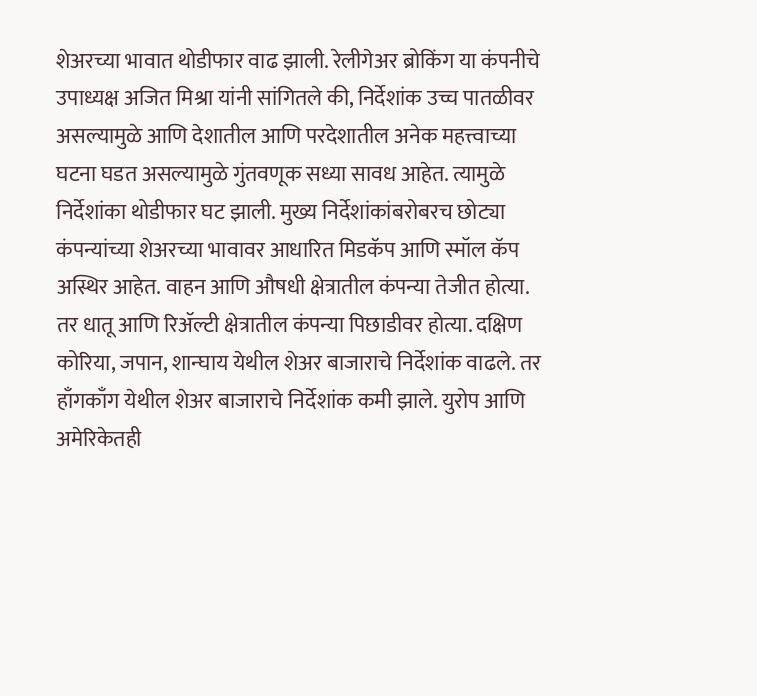शेअरच्या भावात थोडीफार वाढ झाली. रेलीगेअर ब्रोकिंग या कंपनीचे उपाध्यक्ष अजित मिश्रा यांनी सांगितले की, निर्देशांक उच्च पातळीवर असल्यामुळे आणि देशातील आणि परदेशातील अनेक महत्त्वाच्या घटना घडत असल्यामुळे गुंतवणूक सध्या सावध आहेत. त्यामुळे निर्देशांका थोडीफार घट झाली. मुख्य निर्देशांकांबरोबरच छोट्या कंपन्यांच्या शेअरच्या भावावर आधारित मिडकॅप आणि स्मॉल कॅप अस्थिर आहेत. वाहन आणि औषधी क्षेत्रातील कंपन्या तेजीत होत्या. तर धातू आणि रिॲल्टी क्षेत्रातील कंपन्या पिछाडीवर होत्या. दक्षिण कोरिया, जपान, शान्घाय येथील शेअर बाजाराचे निर्देशांक वाढले. तर हाँगकाँग येथील शेअर बाजाराचे निर्देशांक कमी झाले. युरोप आणि अमेरिकेतही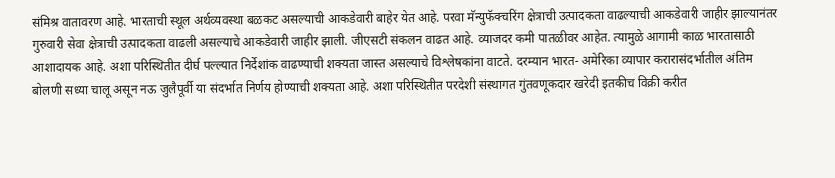संमिश्र वातावरण आहे. भारताची स्थूल अर्थव्यवस्था बळकट असल्याची आकडेवारी बाहेर येत आहे. परवा मॅन्युफॅक्चरिंग क्षेत्राची उत्पादकता वाढल्याची आकडेवारी जाहीर झाल्यानंतर गुरुवारी सेवा क्षेत्राची उत्पादकता वाढली असल्याचे आकडेवारी जाहीर झाली. जीएसटी संकलन वाढत आहे. व्याजदर कमी पातळीवर आहेत. त्यामुळे आगामी काळ भारतासाठी आशादायक आहे. अशा परिस्थितीत दीर्घ पल्ल्यात निर्देशांक वाढण्याची शक्यता जास्त असल्याचे विश्लेषकांना वाटते. दरम्यान भारत- अमेरिका व्यापार करारासंदर्भातील अंतिम बोलणी सध्या चालू असून नऊ जुलैपूर्वी या संदर्भात निर्णय होण्याची शक्यता आहे. अशा परिस्थितीत परदेशी संस्थागत गुंतवणूकदार खरेदी इतकीच विक्री करीत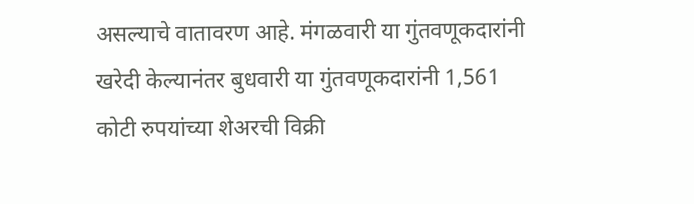असल्याचे वातावरण आहे. मंगळवारी या गुंतवणूकदारांनी खरेदी केल्यानंतर बुधवारी या गुंतवणूकदारांनी 1,561 कोटी रुपयांच्या शेअरची विक्री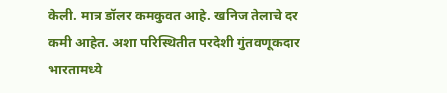केली. मात्र डॉलर कमकुवत आहे. खनिज तेलाचे दर कमी आहेत. अशा परिस्थितीत परदेशी गुंतवणूकदार भारतामध्ये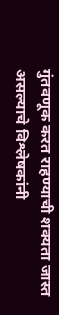गुंतवणूक करत राहण्याची शक्यता जास्त असल्याचे विश्लेषकांनी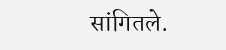सांगितले.